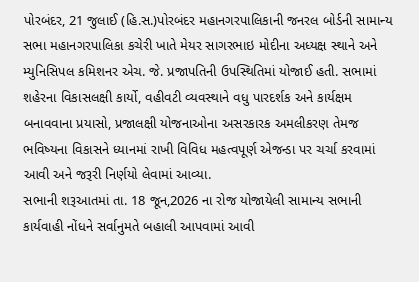પોરબંદર, 21 જુલાઈ (હિ.સ.)પોરબંદર મહાનગરપાલિકાની જનરલ બોર્ડની સામાન્ય સભા મહાનગરપાલિકા કચેરી ખાતે મેયર સાગરભાઇ મોદીના અધ્યક્ષ સ્થાને અને મ્યુનિસિપલ કમિશનર એચ. જે. પ્રજાપતિની ઉપસ્થિતિમાં યોજાઈ હતી. સભામાં શહેરના વિકાસલક્ષી કાર્યો, વહીવટી વ્યવસ્થાને વધુ પારદર્શક અને કાર્યક્ષમ બનાવવાના પ્રયાસો, પ્રજાલક્ષી યોજનાઓના અસરકારક અમલીકરણ તેમજ ભવિષ્યના વિકાસને ધ્યાનમાં રાખી વિવિધ મહત્વપૂર્ણ એજન્ડા પર ચર્ચા કરવામાં આવી અને જરૂરી નિર્ણયો લેવામાં આવ્યા.
સભાની શરૂઆતમાં તા. 18 જૂન,2026 ના રોજ યોજાયેલી સામાન્ય સભાની કાર્યવાહી નોંધને સર્વાનુમતે બહાલી આપવામાં આવી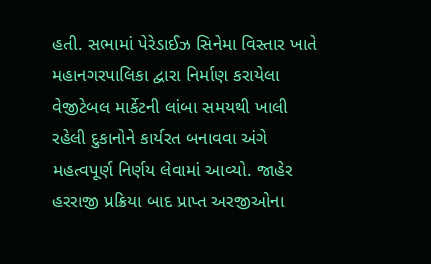હતી. સભામાં પેરેડાઈઝ સિનેમા વિસ્તાર ખાતે મહાનગરપાલિકા દ્વારા નિર્માણ કરાયેલા વેજીટેબલ માર્કેટની લાંબા સમયથી ખાલી રહેલી દુકાનોને કાર્યરત બનાવવા અંગે મહત્વપૂર્ણ નિર્ણય લેવામાં આવ્યો. જાહેર હરરાજી પ્રક્રિયા બાદ પ્રાપ્ત અરજીઓના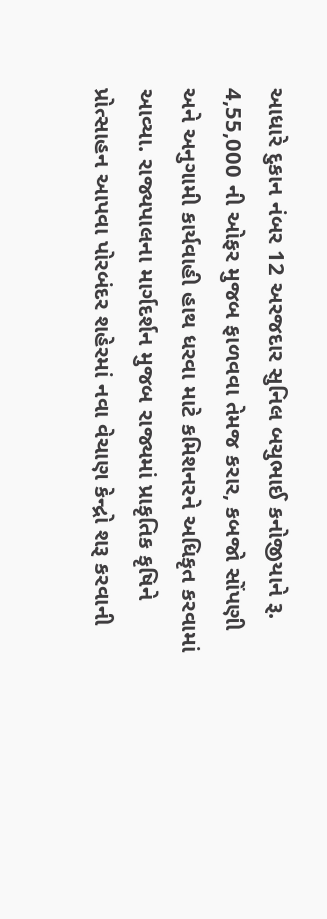આધારે દુકાન નંબર 12 અરજદાર સુનિલ બચુભાઈ કનોજીયાને રૂ. 4,55,000 ની ઓફર મુજબ ફાળવવા તેમજ કરાર, કબજો સોંપણી અને અનુગામી કાર્યવાહી હાથ ધરવા માટે કમિશનરને અધિકૃત કરવામાં આવ્યા. રાજ્યપાલના માર્ગદર્શન મુજબ રાજ્યમાં પ્રાકૃતિક કૃષિને પ્રોત્સાહન આપવા પોરબંદર શહેરમાં નવા વેચાણ કેન્દ્રો શરૂ કરવાની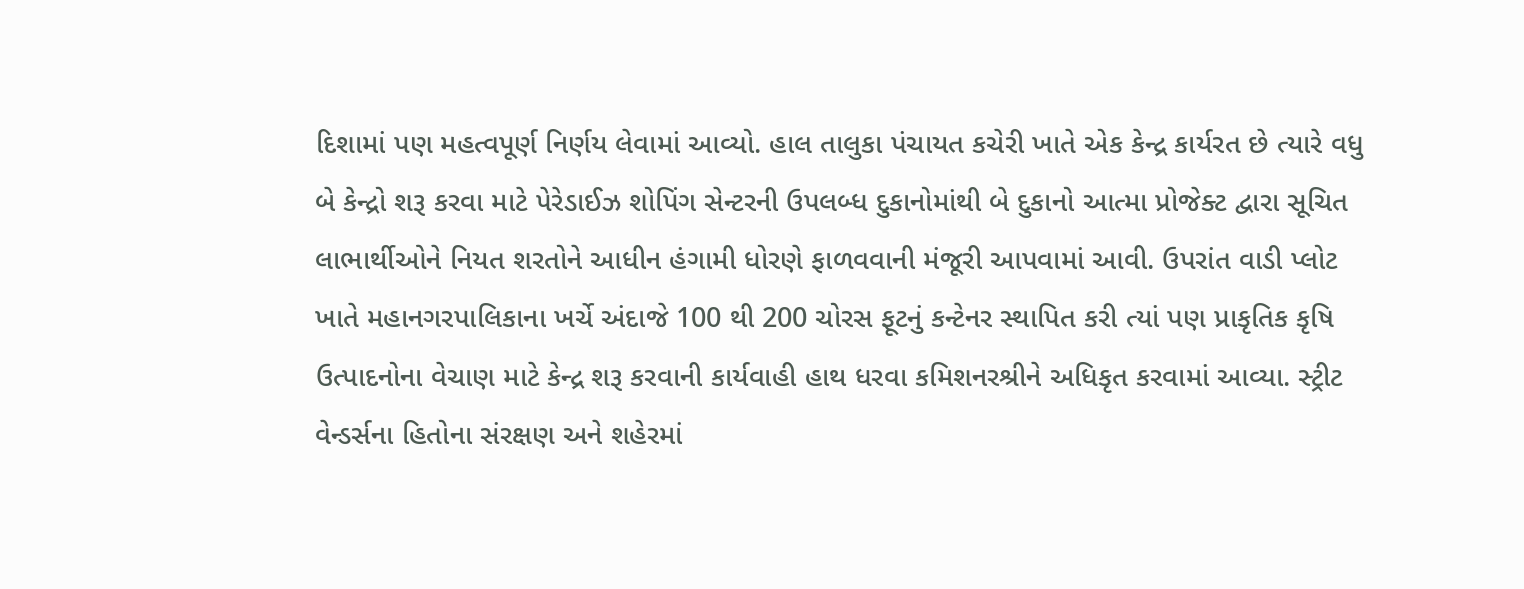દિશામાં પણ મહત્વપૂર્ણ નિર્ણય લેવામાં આવ્યો. હાલ તાલુકા પંચાયત કચેરી ખાતે એક કેન્દ્ર કાર્યરત છે ત્યારે વધુ બે કેન્દ્રો શરૂ કરવા માટે પેરેડાઈઝ શોપિંગ સેન્ટરની ઉપલબ્ધ દુકાનોમાંથી બે દુકાનો આત્મા પ્રોજેક્ટ દ્વારા સૂચિત લાભાર્થીઓને નિયત શરતોને આધીન હંગામી ધોરણે ફાળવવાની મંજૂરી આપવામાં આવી. ઉપરાંત વાડી પ્લોટ ખાતે મહાનગરપાલિકાના ખર્ચે અંદાજે 100 થી 200 ચોરસ ફૂટનું કન્ટેનર સ્થાપિત કરી ત્યાં પણ પ્રાકૃતિક કૃષિ ઉત્પાદનોના વેચાણ માટે કેન્દ્ર શરૂ કરવાની કાર્યવાહી હાથ ધરવા કમિશનરશ્રીને અધિકૃત કરવામાં આવ્યા. સ્ટ્રીટ વેન્ડર્સના હિતોના સંરક્ષણ અને શહેરમાં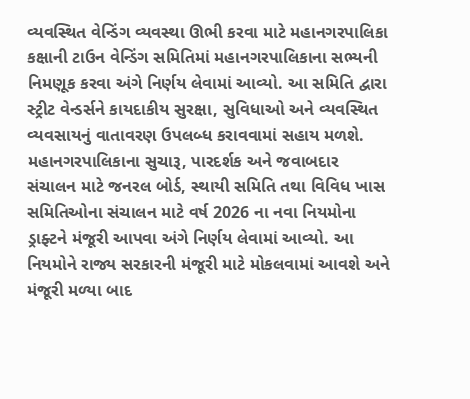વ્યવસ્થિત વેન્ડિંગ વ્યવસ્થા ઊભી કરવા માટે મહાનગરપાલિકા કક્ષાની ટાઉન વેન્ડિંગ સમિતિમાં મહાનગરપાલિકાના સભ્યની નિમણૂક કરવા અંગે નિર્ણય લેવામાં આવ્યો. આ સમિતિ દ્વારા સ્ટ્રીટ વેન્ડર્સને કાયદાકીય સુરક્ષા, સુવિધાઓ અને વ્યવસ્થિત વ્યવસાયનું વાતાવરણ ઉપલબ્ધ કરાવવામાં સહાય મળશે. મહાનગરપાલિકાના સુચારૂ, પારદર્શક અને જવાબદાર સંચાલન માટે જનરલ બોર્ડ, સ્થાયી સમિતિ તથા વિવિધ ખાસ સમિતિઓના સંચાલન માટે વર્ષ 2026 ના નવા નિયમોના ડ્રાફ્ટને મંજૂરી આપવા અંગે નિર્ણય લેવામાં આવ્યો. આ નિયમોને રાજ્ય સરકારની મંજૂરી માટે મોકલવામાં આવશે અને મંજૂરી મળ્યા બાદ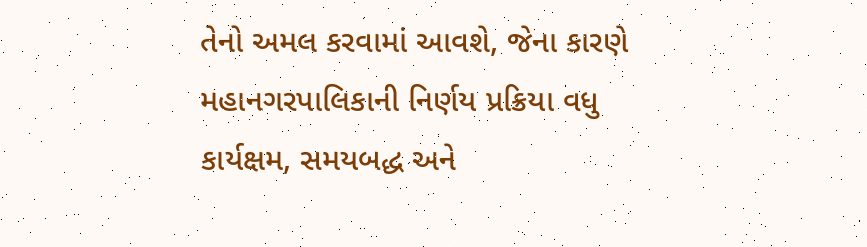તેનો અમલ કરવામાં આવશે, જેના કારણે મહાનગરપાલિકાની નિર્ણય પ્રક્રિયા વધુ કાર્યક્ષમ, સમયબદ્ધ અને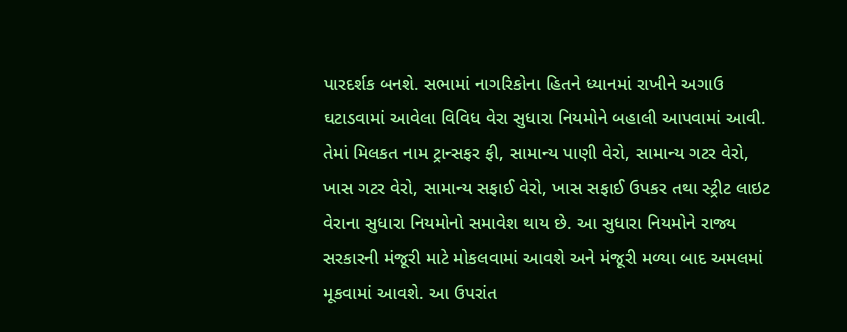પારદર્શક બનશે. સભામાં નાગરિકોના હિતને ધ્યાનમાં રાખીને અગાઉ ઘટાડવામાં આવેલા વિવિધ વેરા સુધારા નિયમોને બહાલી આપવામાં આવી. તેમાં મિલકત નામ ટ્રાન્સફર ફી, સામાન્ય પાણી વેરો, સામાન્ય ગટર વેરો, ખાસ ગટર વેરો, સામાન્ય સફાઈ વેરો, ખાસ સફાઈ ઉપકર તથા સ્ટ્રીટ લાઇટ વેરાના સુધારા નિયમોનો સમાવેશ થાય છે. આ સુધારા નિયમોને રાજ્ય સરકારની મંજૂરી માટે મોકલવામાં આવશે અને મંજૂરી મળ્યા બાદ અમલમાં મૂકવામાં આવશે. આ ઉપરાંત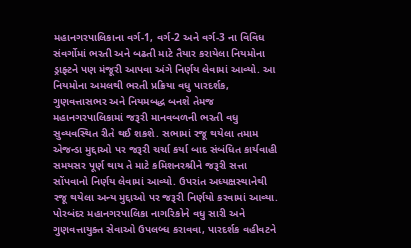મહાનગરપાલિકાના વર્ગ-1, વર્ગ-2 અને વર્ગ-3 ના વિવિધ સંવર્ગોમાં ભરતી અને બઢતી માટે તૈયાર કરાયેલા નિયમોના ડ્રાફ્ટને પણ મંજૂરી આપવા અંગે નિર્ણય લેવામાં આવ્યો. આ નિયમોના અમલથી ભરતી પ્રક્રિયા વધુ પારદર્શક, ગુણવત્તાસભર અને નિયમબદ્ધ બનશે તેમજ મહાનગરપાલિકામાં જરૂરી માનવબળની ભરતી વધુ સુવ્યવસ્થિત રીતે થઈ શકશે. સભામાં રજૂ થયેલા તમામ એજન્ડા મુદ્દાઓ પર જરૂરી ચર્ચા કર્યા બાદ સંબંધિત કાર્યવાહી સમયસર પૂર્ણ થાય તે માટે કમિશનરશ્રીને જરૂરી સત્તા સોંપવાનો નિર્ણય લેવામાં આવ્યો. ઉપરાંત અધ્યક્ષસ્થાનેથી રજૂ થયેલા અન્ય મુદ્દાઓ પર જરૂરી નિર્ણયો કરવામાં આવ્યા. પોરબંદર મહાનગરપાલિકા નાગરિકોને વધુ સારી અને ગુણવત્તાયુક્ત સેવાઓ ઉપલબ્ધ કરાવવા, પારદર્શક વહીવટને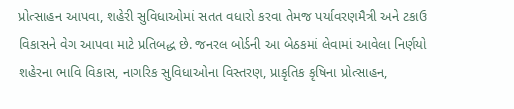પ્રોત્સાહન આપવા, શહેરી સુવિધાઓમાં સતત વધારો કરવા તેમજ પર્યાવરણમૈત્રી અને ટકાઉ વિકાસને વેગ આપવા માટે પ્રતિબદ્ધ છે. જનરલ બોર્ડની આ બેઠકમાં લેવામાં આવેલા નિર્ણયો શહેરના ભાવિ વિકાસ, નાગરિક સુવિધાઓના વિસ્તરણ, પ્રાકૃતિક કૃષિના પ્રોત્સાહન,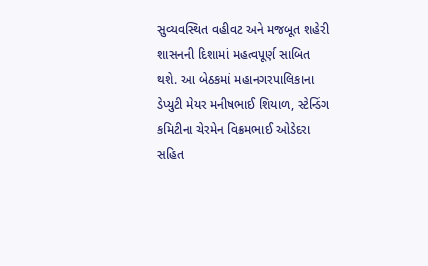સુવ્યવસ્થિત વહીવટ અને મજબૂત શહેરી શાસનની દિશામાં મહત્વપૂર્ણ સાબિત થશે. આ બેઠકમાં મહાનગરપાલિકાના ડેપ્યુટી મેયર મનીષભાઈ શિયાળ, સ્ટેન્ડિંગ કમિટીના ચેરમેન વિક્રમભાઈ ઓડેદરા સહિત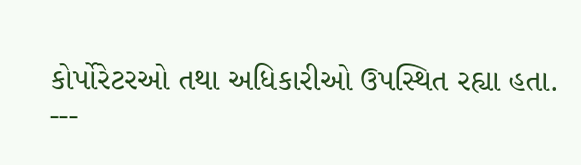કોર્પોરેટરઓ તથા અધિકારીઓ ઉપસ્થિત રહ્યા હતા.
---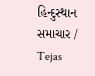હિન્દુસ્થાન સમાચાર / Tejas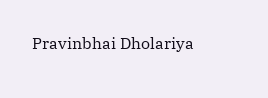Pravinbhai Dholariya